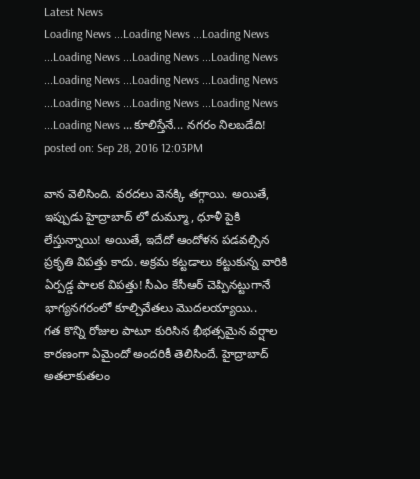Latest News
Loading News ...Loading News ...Loading News ...Loading News ...Loading News ...Loading News ...Loading News ...Loading News ...Loading News ...Loading News ...Loading News ...Loading News ...Loading News ...కూలిస్తేనే... నగరం నిలబడేది!
posted on: Sep 28, 2016 12:03PM

వాన వెలిసింది. వరదలు వెనక్కి తగ్గాయి. అయితే, ఇప్పుడు హైద్రాబాద్ లో దుమ్మూ, ధూళీ పైకి లేస్తున్నాయి! అయితే, ఇదేదో ఆందోళన పడవల్సిన ప్రకృతి విపత్తు కాదు. అక్రమ కట్టడాలు కట్టుకున్న వారికి ఏర్పడ్డ పాలక విపత్తు! సీఎం కేసీఆర్ చెప్పినట్టుగానే భాగ్యనగరంలో కూల్చివేతలు మొదలయ్యాయి..
గత కొన్ని రోజుల పాటూ కురిసిన భీభత్సమైన వర్షాల కారణంగా ఏమైందో అందరికీ తెలిసిందే. హైద్రాబాద్ అతలాకుతలం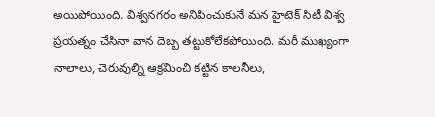అయిపోయింది. విశ్వనగరం అనిపించుకునే మన హైటెక్ సిటీ విశ్వ ప్రయత్నం చేసినా వాన దెబ్బ తట్టుకోలేకపోయింది. మరీ ముఖ్యంగా నాలాలు, చెరువుల్ని ఆక్రమించి కట్టిన కాలనీలు,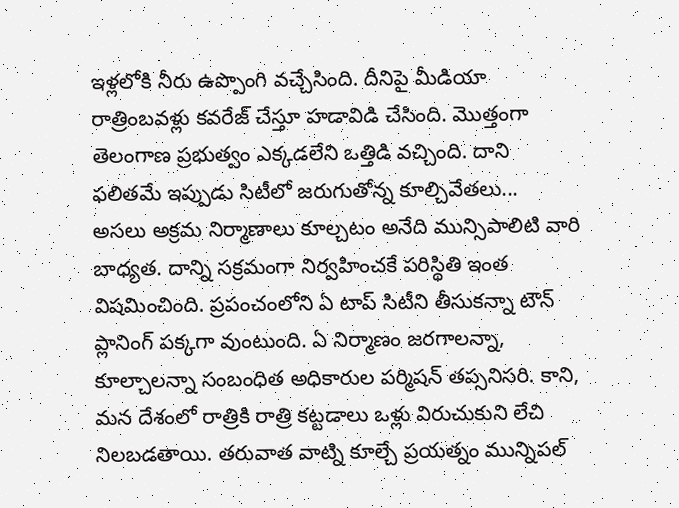ఇళ్లలోకి నీరు ఉప్పొంగి వచ్చేసింది. దీనిపై మీడియా రాత్రింబవళ్లు కవరేజ్ చేస్తూ హడావిడి చేసింది. మొత్తంగా తెలంగాణ ప్రభుత్వం ఎక్కడలేని ఒత్తిడి వచ్చింది. దాని ఫలితమే ఇప్పుడు సిటీలో జరుగుతోన్న కూల్చివేతలు...
అసలు అక్రమ నిర్మాణాలు కూల్చటం అనేది మున్సిపాలిటి వారి బాధ్యత. దాన్ని సక్రమంగా నిర్వహించకే పరిస్థితి ఇంత విషమించింది. ప్రపంచంలోని ఏ టాప్ సిటీని తీసుకన్నా టౌన్ ప్లానింగ్ పక్కగా వుంటుంది. ఏ నిర్మాణం జరగాలన్నా, కూల్చాలన్నా సంబంధిత అధికారుల పర్మిషన్ తప్సనిసరి. కాని, మన దేశంలో రాత్రికి రాత్రి కట్టడాలు ఒళ్లు విరుచుకుని లేచి నిలబడతాయి. తరువాత వాట్ని కూల్చే ప్రయత్నం మున్నిపల్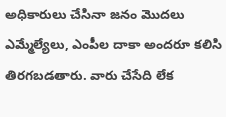అధికారులు చేసినా జనం మొదలు ఎమ్మేల్యేలు, ఎంపీల దాకా అందరూ కలిసి తిరగబడతారు. వారు చేసేది లేక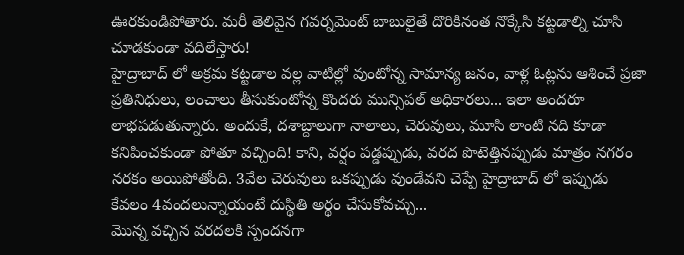ఊరకుండిపోతారు. మరీ తెలివైన గవర్నమెంట్ బాబులైతే దొరికినంత నొక్కేసి కట్టడాల్ని చూసి చూడకుండా వదిలేస్తారు!
హైద్రాబాద్ లో అక్రమ కట్టడాల వల్ల వాటిల్లో వుంటోన్న సామాన్య జనం, వాళ్ల ఓట్లను ఆశించే ప్రజా ప్రతినిధులు, లంచాలు తీసుకుంటోన్న కొందరు మున్సిపల్ అధికారలు... ఇలా అందరూ లాభపడుతున్నారు. అందుకే, దశాబ్దాలుగా నాలాలు, చెరువులు, మూసి లాంటి నది కూడా కనిపించకుండా పోతూ వచ్చింది! కాని, వర్షం పడ్డప్పుడు, వరద పొటెత్తినప్పుడు మాత్రం నగరం నరకం అయిపోతోంది. 3వేల చెరువులు ఒకప్పుడు వుండేవని చెప్పే హైద్రాబాద్ లో ఇప్పుడు కేవలం 4వందలున్నాయంటే దుస్థితి అర్థం చేసుకోవచ్చు...
మొన్న వచ్చిన వరదలకి స్పందనగా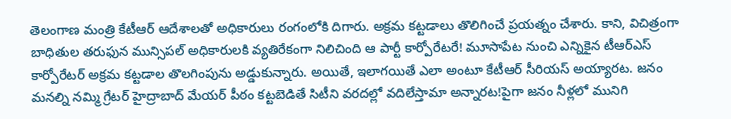తెలంగాణ మంత్రి కేటీఆర్ ఆదేశాలతో అధికారులు రంగంలోకి దిగారు. అక్రమ కట్టడాలు తొలిగించే ప్రయత్నం చేశారు. కాని, విచిత్రంగా బాధితుల తరుఫున మున్సిపల్ అధికారులకి వ్యతిరేకంగా నిలిచింది ఆ పార్టీ కార్పోరేటరే! మూసాపేట నుంచి ఎన్నికైన టీఆర్ఎస్ కార్పోరేటర్ అక్రమ కట్టడాల తొలగింపును అడ్డుకున్నారు. అయితే, ఇలాగయితే ఎలా అంటూ కేటీఆర్ సీరియస్ అయ్యారట. జనం మనల్ని నమ్మి గ్రేటర్ హైద్రాబాద్ మేయర్ పీఠం కట్టబెడితే సిటీని వరదల్లో వదిలేస్తామా అన్నారట!పైగా జనం నీళ్లలో మునిగి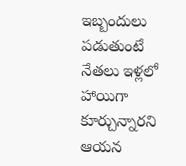ఇబ్బందులు పడుతుంటే నేతలు ఇళ్లలో హాయిగా కూర్చున్నారని ఆయన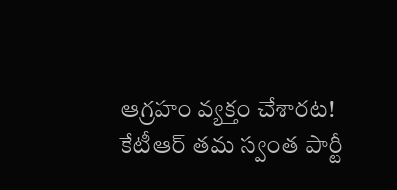ఆగ్రహం వ్యక్తం చేశారట!
కేటీఆర్ తమ స్వంత పార్టీ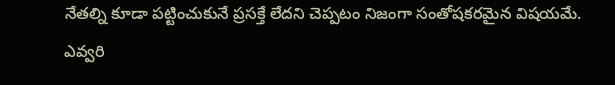నేతల్ని కూడా పట్టించుకునే ప్రసక్తే లేదని చెప్పటం నిజంగా సంతోషకరమైన విషయమే. ఎవ్వరి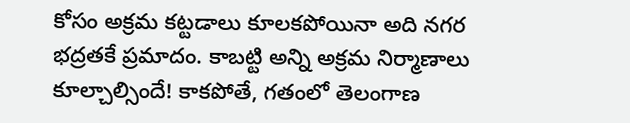కోసం అక్రమ కట్టడాలు కూలకపోయినా అది నగర భద్రతకే ప్రమాదం. కాబట్టి అన్ని అక్రమ నిర్మాణాలు కూల్చాల్సిందే! కాకపోతే, గతంలో తెలంగాణ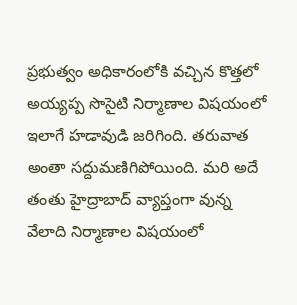ప్రభుత్వం అధికారంలోకి వచ్చిన కొత్తలో అయ్యప్ప సొసైటి నిర్మాణాల విషయంలో ఇలాగే హడావుడి జరిగింది. తరువాత అంతా సద్దుమణిగిపోయింది. మరి అదే తంతు హైద్రాబాద్ వ్యాప్తంగా వున్న వేలాది నిర్మాణాల విషయంలో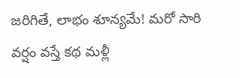జరిగితే, లాభం శూన్యమే! మరో సారి వర్షం వస్తే కథ మళ్లీ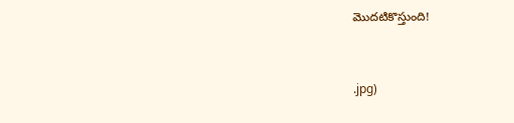మొదటికొస్తుంది!


.jpg)